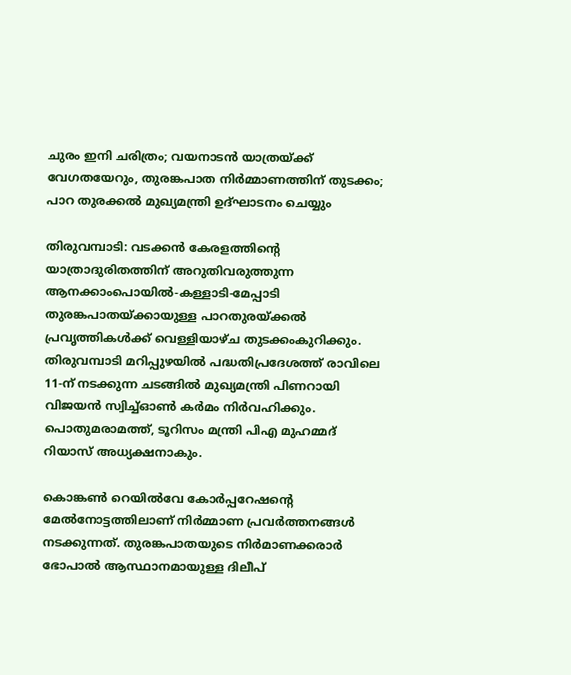ചുരം ഇനി ചരിത്രം; വയനാടൻ യാത്രയ്ക്ക് വേഗതയേറും, തുരങ്കപാത നിർമ്മാണത്തിന് തുടക്കം; പാറ തുരക്കല്‍ മുഖ്യമന്ത്രി ഉദ്ഘാടനം ചെയ്യും

തിരുവമ്പാടി: വടക്കന്‍ കേരളത്തിന്റെ യാത്രാദുരിതത്തിന് അറുതിവരുത്തുന്ന ആനക്കാംപൊയില്‍-കള്ളാടി-മേപ്പാടി തുരങ്കപാതയ്ക്കായുള്ള പാറതുരയ്ക്കല്‍ പ്രവൃത്തികള്‍ക്ക് വെള്ളിയാഴ്ച തുടക്കംകുറിക്കും. തിരുവമ്പാടി മറിപ്പുഴയില്‍ പദ്ധതിപ്രദേശത്ത് രാവിലെ 11-ന് നടക്കുന്ന ചടങ്ങില്‍ മുഖ്യമന്ത്രി പിണറായി വിജയന്‍ സ്വിച്ച്ഓണ്‍ കര്‍മം നിര്‍വഹിക്കും. പൊതുമരാമത്ത്, ടൂറിസം മന്ത്രി പിഎ മുഹമ്മദ് റിയാസ് അധ്യക്ഷനാകും.

കൊങ്കണ്‍ റെയില്‍വേ കോര്‍പ്പറേഷന്റെ മേല്‍നോട്ടത്തിലാണ് നിര്‍മ്മാണ പ്രവര്‍ത്തനങ്ങള്‍ നടക്കുന്നത്. തുരങ്കപാതയുടെ നിര്‍മാണക്കരാര്‍ ഭോപാല്‍ ആസ്ഥാനമായുള്ള ദിലീപ്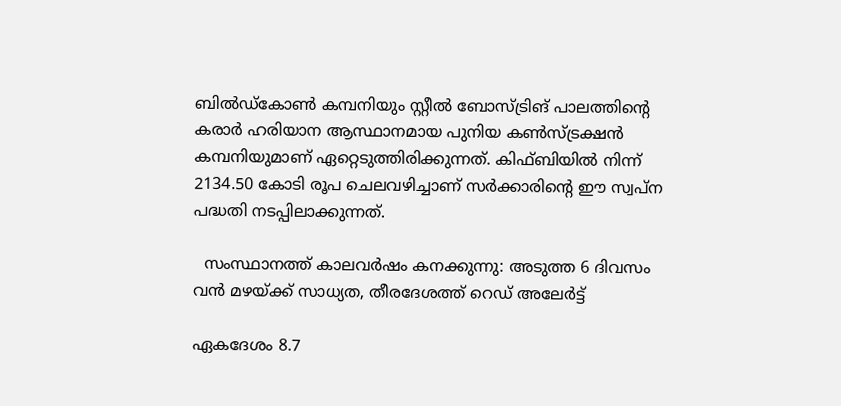ബില്‍ഡ്കോണ്‍ കമ്പനിയും സ്റ്റീല്‍ ബോസ്ട്രിങ് പാലത്തിന്റെ കരാര്‍ ഹരിയാന ആസ്ഥാനമായ പുനിയ കണ്‍സ്ട്രക്ഷന്‍ കമ്പനിയുമാണ് ഏറ്റെടുത്തിരിക്കുന്നത്. കിഫ്ബിയില്‍ നിന്ന് 2134.50 കോടി രൂപ ചെലവഴിച്ചാണ് സര്‍ക്കാരിന്റെ ഈ സ്വപ്ന പദ്ധതി നടപ്പിലാക്കുന്നത്.

  സംസ്ഥാനത്ത് കാലവർഷം കനക്കുന്നു: അടുത്ത 6 ദിവസം വൻ മഴയ്ക്ക് സാധ്യത, തീരദേശത്ത് റെഡ് അലേർട്ട്

ഏകദേശം 8.7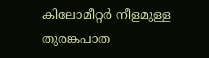കിലോമീറ്റര്‍ നീളമുള്ള തുരങ്കപാത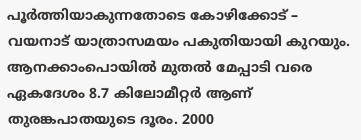പൂര്‍ത്തിയാകുന്നതോടെ കോഴിക്കോട് – വയനാട് യാത്രാസമയം പകുതിയായി കുറയും. ആനക്കാംപൊയില്‍ മുതല്‍ മേപ്പാടി വരെ ഏകദേശം 8.7 കിലോമീറ്റര്‍ ആണ് തുരങ്കപാതയുടെ ദൂരം. 2000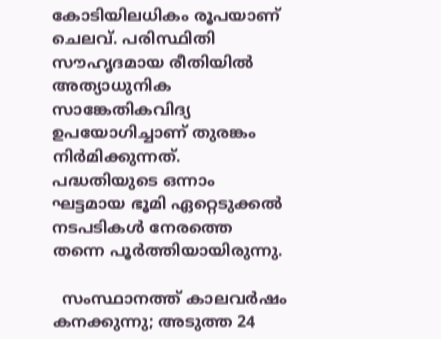കോടിയിലധികം രൂപയാണ് ചെലവ്. പരിസ്ഥിതി സൗഹൃദമായ രീതിയില്‍ അത്യാധുനിക സാങ്കേതികവിദ്യ ഉപയോഗിച്ചാണ് തുരങ്കം നിര്‍മിക്കുന്നത്. പദ്ധതിയുടെ ഒന്നാം ഘട്ടമായ ഭൂമി ഏറ്റെടുക്കല്‍ നടപടികള്‍ നേരത്തെ തന്നെ പൂര്‍ത്തിയായിരുന്നു.

  സംസ്ഥാനത്ത് കാലവർഷം കനക്കുന്നു; അടുത്ത 24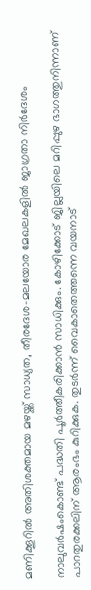മണിക്കൂറിൽ അതിശക്തമായ മഴയ്ക്ക് സാധ്യത, തീരദേശ-മലയോര മേഖലകളിൽ ജാഗ്രതാ നിർദേശം

നാലുവര്‍ഷംകൊണ്ട് പദ്ധതി പൂര്‍ത്തീകരിക്കാന്‍ സാധിക്കും. കോഴിക്കോട് ജില്ലയിലെ മറിപ്പുഴ ഭാഗത്തുനിന്നാണ് പാറതുരക്കലിന് ആരംഭം കുറിക്കുക. തുടര്‍ന്ന് വൈകാതെത്തന്നെ വയനാട്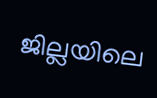ജില്ലയിലെ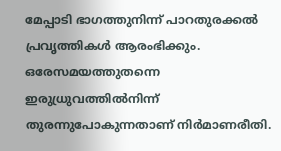മേപ്പാടി ഭാഗത്തുനിന്ന് പാറതുരക്കല്‍ പ്രവൃത്തികള്‍ ആരംഭിക്കും. ഒരേസമയത്തുതന്നെ ഇരുധ്രുവത്തില്‍നിന്ന് തുരന്നുപോകുന്നതാണ് നിര്‍മാണരീതി.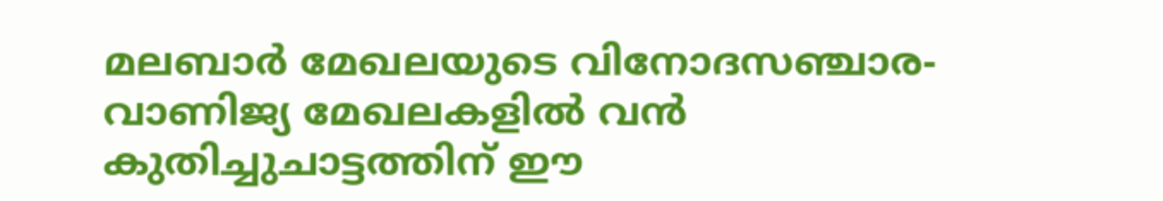മലബാര്‍ മേഖലയുടെ വിനോദസഞ്ചാര-വാണിജ്യ മേഖലകളില്‍ വന്‍ കുതിച്ചുചാട്ടത്തിന് ഈ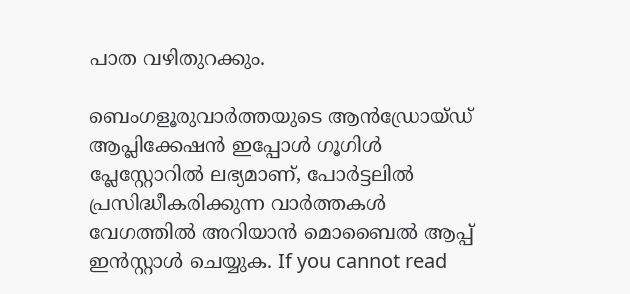പാത വഴിതുറക്കും.

ബെംഗളൂരുവാർത്തയുടെ ആൻഡ്രോയ്ഡ് ആപ്ലിക്കേഷൻ ഇപ്പോൾ ഗൂഗിൾ പ്ലേസ്റ്റോറിൽ ലഭ്യമാണ്, പോർട്ടലിൽ പ്രസിദ്ധീകരിക്കുന്ന വാർത്തകൾ വേഗത്തിൽ അറിയാൻ മൊബൈൽ ആപ്പ് ഇൻസ്റ്റാൾ ചെയ്യുക. If you cannot read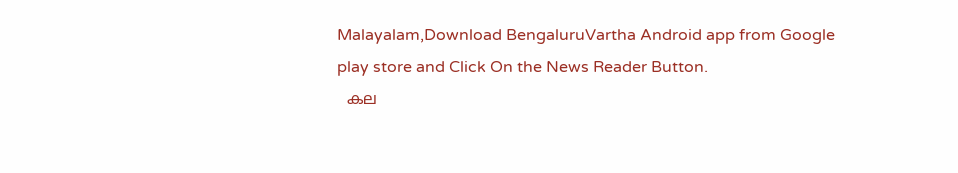Malayalam,Download BengaluruVartha Android app from Google play store and Click On the News Reader Button.
  കല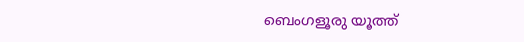ബെംഗളൂരു യൂത്ത്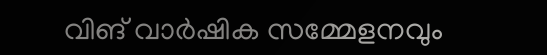വിങ് വാർഷിക സമ്മേളനവും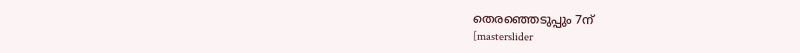തെരഞ്ഞെടുപ്പും 7ന്
[masterslider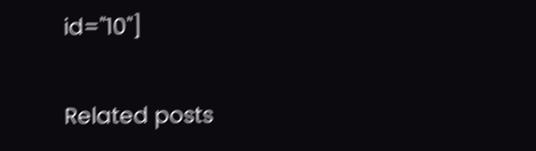id="10"]

Related posts